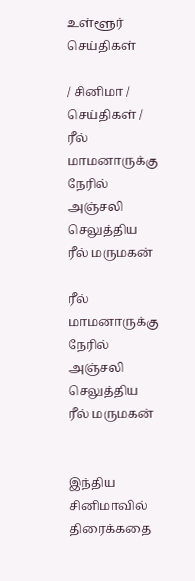உள்ளூர் செய்திகள்

/ சினிமா / செய்திகள் / ரீல் மாமனாருக்கு நேரில் அஞ்சலி செலுத்திய ரீல் மருமகன்

ரீல் மாமனாருக்கு நேரில் அஞ்சலி செலுத்திய ரீல் மருமகன்


இந்திய சினிமாவில் திரைக்கதை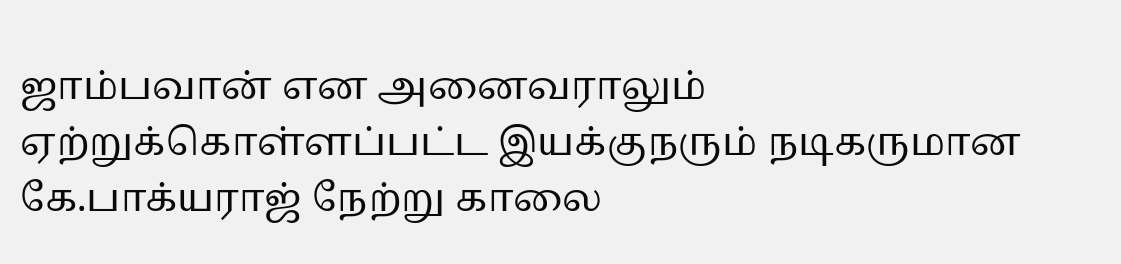ஜாம்பவான் என அனைவராலும் ஏற்றுக்கொள்ளப்பட்ட இயக்குநரும் நடிகருமான கே.பாக்யராஜ் நேற்று காலை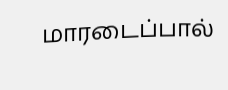மாரடைப்பால்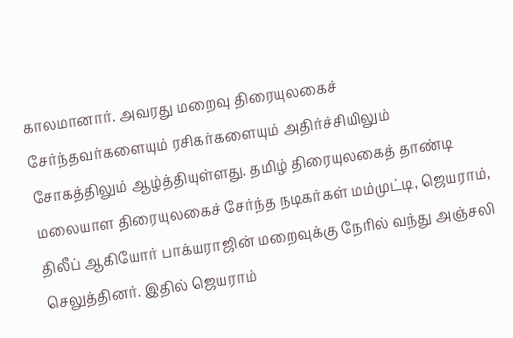காலமானார். அவரது மறைவு திரையுலகைச் சேர்ந்தவர்களையும் ரசிகர்களையும் அதிர்ச்சியிலும் சோகத்திலும் ஆழ்த்தியுள்ளது. தமிழ் திரையுலகைத் தாண்டி மலையாள திரையுலகைச் சேர்ந்த நடிகர்கள் மம்முட்டி, ஜெயராம், திலீப் ஆகியோர் பாக்யராஜின் மறைவுக்கு நேரில் வந்து அஞ்சலி செலுத்தினர். இதில் ஜெயராம்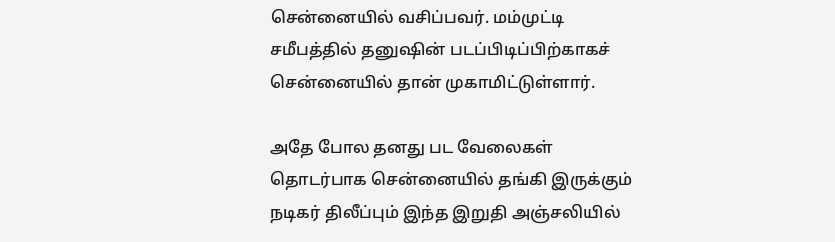சென்னையில் வசிப்பவர். மம்முட்டி சமீபத்தில் தனுஷின் படப்பிடிப்பிற்காகச் சென்னையில் தான் முகாமிட்டுள்ளார்.

அதே போல தனது பட வேலைகள் தொடர்பாக சென்னையில் தங்கி இருக்கும் நடிகர் திலீப்பும் இந்த இறுதி அஞ்சலியில்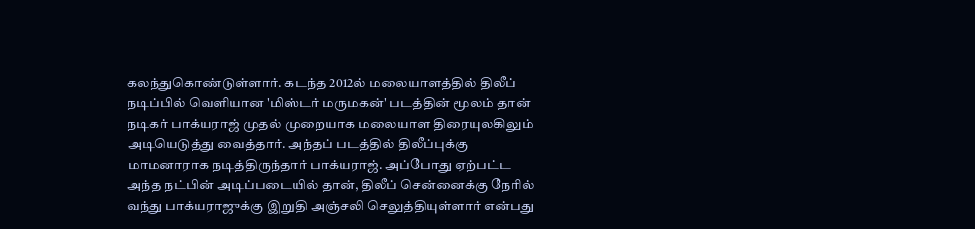கலந்துகொண்டுள்ளார். கடந்த 2012ல் மலையாளத்தில் திலீப் நடிப்பில் வெளியான 'மிஸ்டர் மருமகன்' படத்தின் மூலம் தான் நடிகர் பாக்யராஜ் முதல் முறையாக மலையாள திரையுலகிலும் அடியெடுத்து வைத்தார். அந்தப் படத்தில் திலீப்புக்கு மாமனாராக நடித்திருந்தார் பாக்யராஜ். அப்போது ஏற்பட்ட அந்த நட்பின் அடிப்படையில் தான், திலீப் சென்னைக்கு நேரில் வந்து பாக்யராஜுக்கு இறுதி அஞ்சலி செலுத்தியுள்ளார் என்பது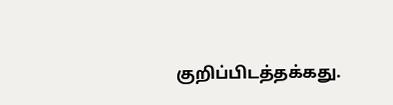குறிப்பிடத்தக்கது.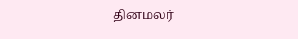தினமலர்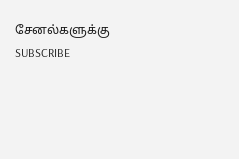சேனல்களுக்கு SUBSCRIBE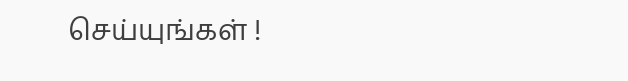செய்யுங்கள் !